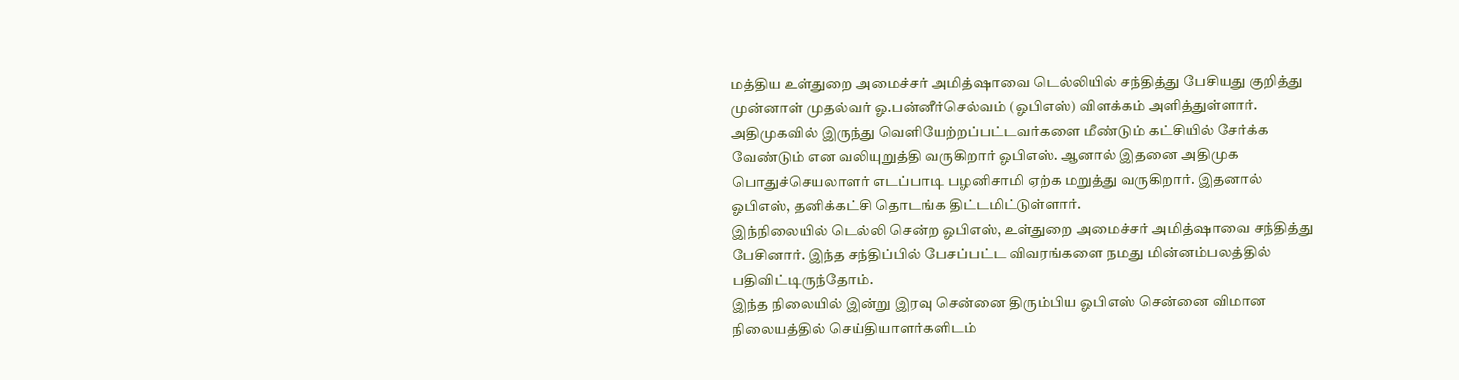மத்திய உள்துறை அமைச்சர் அமித்ஷாவை டெல்லியில் சந்தித்து பேசியது குறித்து முன்னாள் முதல்வர் ஓ.பன்னீர்செல்வம் (ஓபிஎஸ்) விளக்கம் அளித்துள்ளார்.
அதிமுகவில் இருந்து வெளியேற்றப்பட்டவர்களை மீண்டும் கட்சியில் சேர்க்க வேண்டும் என வலியுறுத்தி வருகிறார் ஓபிஎஸ். ஆனால் இதனை அதிமுக பொதுச்செயலாளர் எடப்பாடி பழனிசாமி ஏற்க மறுத்து வருகிறார். இதனால் ஓபிஎஸ், தனிக்கட்சி தொடங்க திட்டமிட்டுள்ளார்.
இந்நிலையில் டெல்லி சென்ற ஓபிஎஸ், உள்துறை அமைச்சர் அமித்ஷாவை சந்தித்து பேசினார். இந்த சந்திப்பில் பேசப்பட்ட விவரங்களை நமது மின்னம்பலத்தில் பதிவிட்டிருந்தோம்.
இந்த நிலையில் இன்று இரவு சென்னை திரும்பிய ஓபிஎஸ் சென்னை விமான நிலையத்தில் செய்தியாளர்களிடம்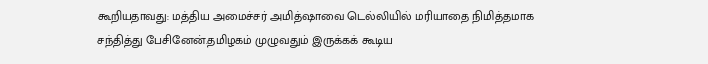கூறியதாவது: மத்திய அமைச்சர் அமித்ஷாவை டெல்லியில் மரியாதை நிமித்தமாக சந்தித்து பேசினேன்.தமிழகம் முழுவதும் இருக்கக் கூடிய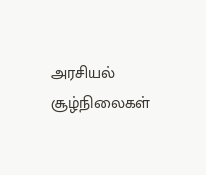அரசியல் சூழ்நிலைகள்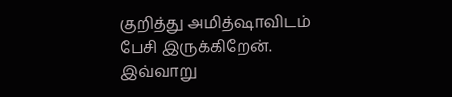குறித்து அமித்ஷாவிடம் பேசி இருக்கிறேன். இவ்வாறு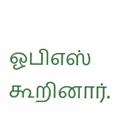ஓபிஎஸ் கூறினார்.